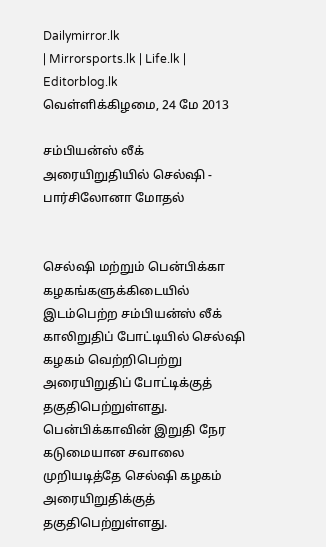Dailymirror.lk
| Mirrorsports.lk | Life.lk | Editorblog.lk
வெள்ளிக்கிழமை, 24 மே 2013

சம்பியன்ஸ் லீக் அரையிறுதியில் செல்ஷி - பார்சிலோனா மோதல்


செல்ஷி மற்றும் பென்பிக்கா கழகங்களுக்கிடையில் இடம்பெற்ற சம்பியன்ஸ் லீக் காலிறுதிப் போட்டியில் செல்ஷி கழகம் வெற்றிபெற்று அரையிறுதிப் போட்டிக்குத் தகுதிபெற்றுள்ளது. பென்பிக்காவின் இறுதி நேர கடுமையான சவாலை முறியடித்தே செல்ஷி கழகம் அரையிறுதிக்குத் தகுதிபெற்றுள்ளது.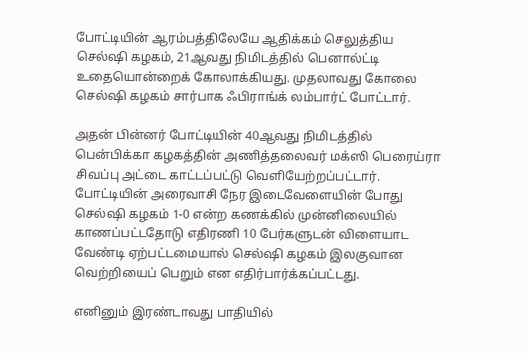போட்டியின் ஆரம்பத்திலேயே ஆதிக்கம் செலுத்திய செல்ஷி கழகம், 21ஆவது நிமிடத்தில் பெனால்ட்டி உதையொன்றைக் கோலாக்கியது. முதலாவது கோலை செல்ஷி கழகம் சார்பாக ஃபிராங்க் லம்பார்ட் போட்டார்.

அதன் பின்னர் போட்டியின் 40ஆவது நிமிடத்தில் பென்பிக்கா கழகத்தின் அணித்தலைவர் மக்ஸி பெரைய்ரா சிவப்பு அட்டை காட்டப்பட்டு வெளியேற்றப்பட்டார். போட்டியின் அரைவாசி நேர இடைவேளையின் போது செல்ஷி கழகம் 1-0 என்ற கணக்கில் முன்னிலையில் காணப்பட்டதோடு எதிரணி 10 பேர்களுடன் விளையாட வேண்டி ஏற்பட்டமையால் செல்ஷி கழகம் இலகுவான வெற்றியைப் பெறும் என எதிர்பார்க்கப்பட்டது.

எனினும் இரண்டாவது பாதியில்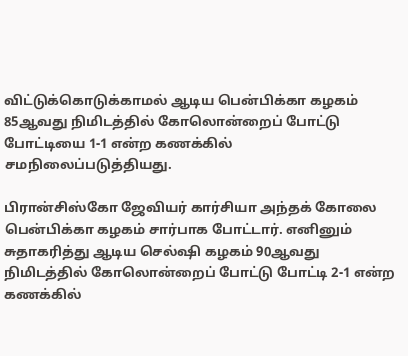விட்டுக்கொடுக்காமல் ஆடிய பென்பிக்கா கழகம் 85ஆவது நிமிடத்தில் கோலொன்றைப் போட்டு போட்டியை 1-1 என்ற கணக்கில் சமநிலைப்படுத்தியது.

பிரான்சிஸ்கோ ஜேவியர் கார்சியா அந்தக் கோலை பென்பிக்கா கழகம் சார்பாக போட்டார். எனினும் சுதாகரித்து ஆடிய செல்ஷி கழகம் 90ஆவது நிமிடத்தில் கோலொன்றைப் போட்டு போட்டி 2-1 என்ற கணக்கில்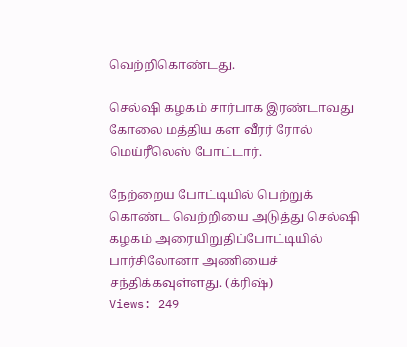வெற்றிகொண்டது.

செல்ஷி கழகம் சார்பாக இரண்டாவது கோலை மத்திய கள வீரர் ரோல் மெய்ரீலெஸ் போட்டார்.

நேற்றைய போட்டியில் பெற்றுக் கொண்ட வெற்றியை அடுத்து செல்ஷி கழகம் அரையிறுதிப்போட்டியில் பார்சிலோனா அணியைச் சந்திக்கவுள்ளது. (க்ரிஷ்)
Views: 249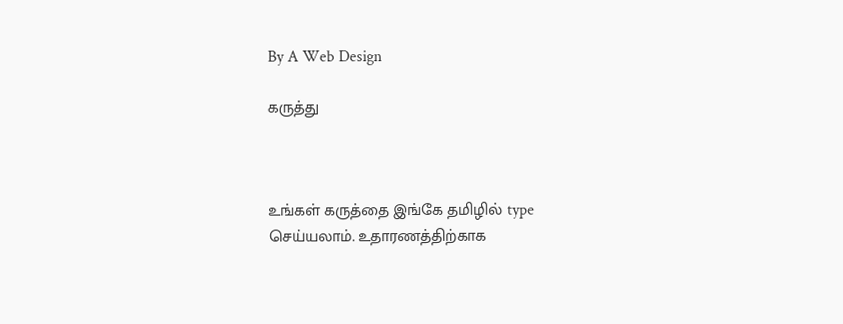By A Web Design

கருத்து



உங்கள் கருத்தை இங்கே தமிழில் type செய்யலாம். உதாரணத்திற்காக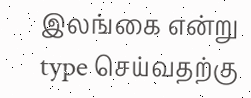இலங்கை என்று type செய்வதற்கு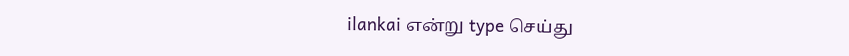ilankai என்று type செய்து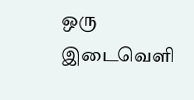ஒரு இடைவெளி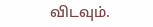விடவும்.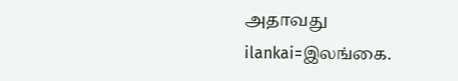அதாவது ilankai=இலங்கை.